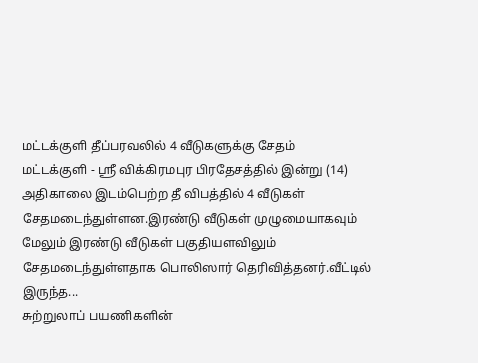மட்டக்குளி தீப்பரவலில் 4 வீடுகளுக்கு சேதம்
மட்டக்குளி - ஸ்ரீ விக்கிரமபுர பிரதேசத்தில் இன்று (14) அதிகாலை இடம்பெற்ற தீ விபத்தில் 4 வீடுகள் சேதமடைந்துள்ளன.இரண்டு வீடுகள் முழுமையாகவும் மேலும் இரண்டு வீடுகள் பகுதியளவிலும் சேதமடைந்துள்ளதாக பொலிஸார் தெரிவித்தனர்.வீட்டில் இருந்த...
சுற்றுலாப் பயணிகளின்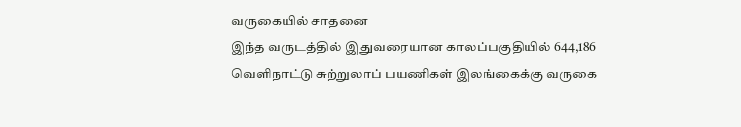வருகையில் சாதனை
இந்த வருடத்தில் இதுவரையான காலப்பகுதியில் 644,186 வெளிநாட்டு சுற்றுலாப் பயணிகள் இலங்கைக்கு வருகை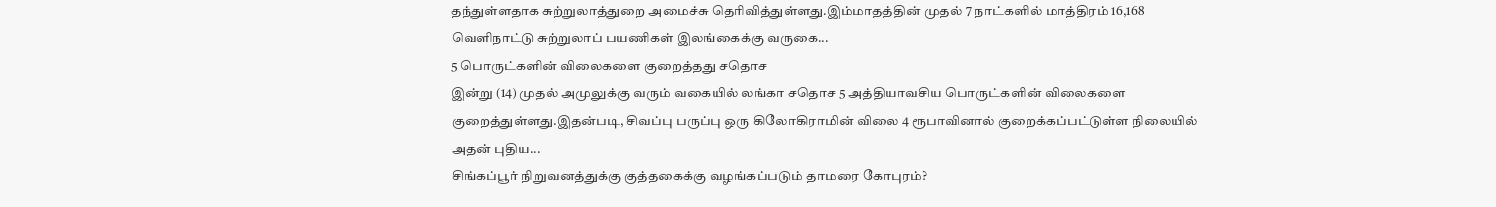தந்துள்ளதாக சுற்றுலாத்துறை அமைச்சு தெரிவித்துள்ளது.இம்மாதத்தின் முதல் 7 நாட்களில் மாத்திரம் 16,168 வெளிநாட்டு சுற்றுலாப் பயணிகள் இலங்கைக்கு வருகை...
5 பொருட்களின் விலைகளை குறைத்தது சதொச
இன்று (14) முதல் அமுலுக்கு வரும் வகையில் லங்கா சதொச 5 அத்தியாவசிய பொருட்களின் விலைகளை குறைத்துள்ளது.இதன்படி, சிவப்பு பருப்பு ஒரு கிலோகிராமின் விலை 4 ரூபாவினால் குறைக்கப்பட்டுள்ள நிலையில் அதன் புதிய...
சிங்கப்பூர் நிறுவனத்துக்கு குத்தகைக்கு வழங்கப்படும் தாமரை கோபுரம்?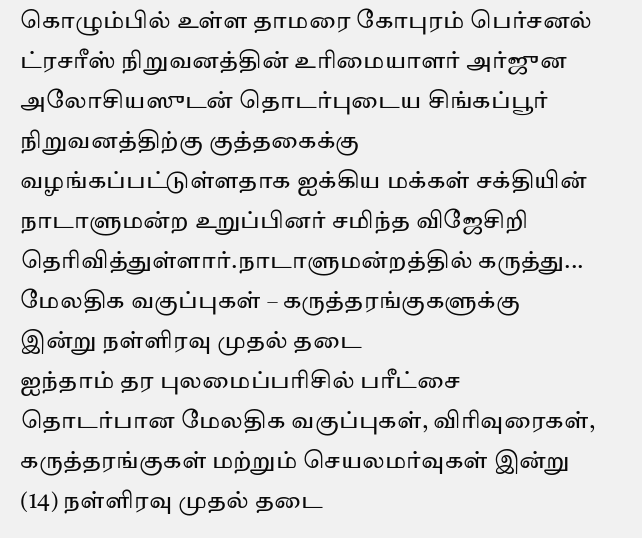கொழும்பில் உள்ள தாமரை கோபுரம் பெர்சனல் ட்ரசரீஸ் நிறுவனத்தின் உரிமையாளர் அர்ஜுன அலோசியஸுடன் தொடர்புடைய சிங்கப்பூர் நிறுவனத்திற்கு குத்தகைக்கு வழங்கப்பட்டுள்ளதாக ஐக்கிய மக்கள் சக்தியின் நாடாளுமன்ற உறுப்பினர் சமிந்த விஜேசிறி தெரிவித்துள்ளார்.நாடாளுமன்றத்தில் கருத்து...
மேலதிக வகுப்புகள் – கருத்தரங்குகளுக்கு இன்று நள்ளிரவு முதல் தடை
ஐந்தாம் தர புலமைப்பரிசில் பரீட்சை தொடர்பான மேலதிக வகுப்புகள், விரிவுரைகள், கருத்தரங்குகள் மற்றும் செயலமர்வுகள் இன்று (14) நள்ளிரவு முதல் தடை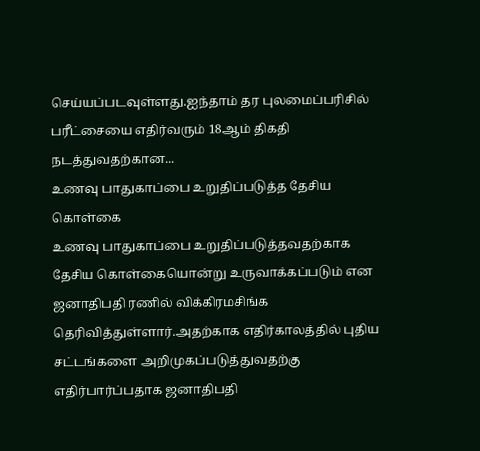செய்யப்படவுள்ளது.ஐந்தாம் தர புலமைப்பரிசில் பரீட்சையை எதிர்வரும் 18ஆம் திகதி நடத்துவதற்கான...
உணவு பாதுகாப்பை உறுதிப்படுத்த தேசிய கொள்கை
உணவு பாதுகாப்பை உறுதிப்படுத்தவதற்காக தேசிய கொள்கையொன்று உருவாக்கப்படும் என ஜனாதிபதி ரணில் விக்கிரமசிங்க தெரிவித்துள்ளார்.அதற்காக எதிர்காலத்தில் புதிய சட்டங்களை அறிமுகப்படுத்துவதற்கு எதிர்பார்ப்பதாக ஜனாதிபதி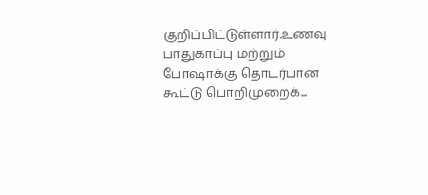குறிப்பிட்டுள்ளார்.உணவு பாதுகாப்பு மற்றும் போஷாக்கு தொடர்பான கூட்டு பொறிமுறைக்...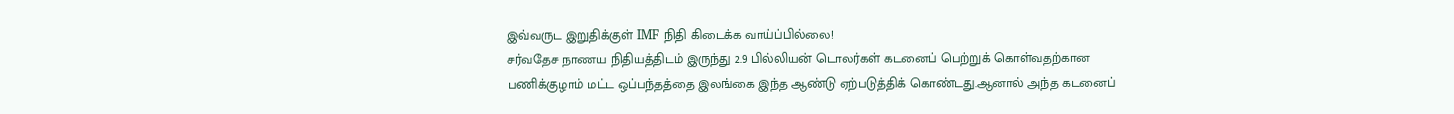இவ்வருட இறுதிக்குள் IMF நிதி கிடைக்க வாய்ப்பில்லை!
சர்வதேச நாணய நிதியத்திடம் இருந்து 2.9 பில்லியன் டொலர்கள் கடனைப் பெற்றுக் கொள்வதற்கான பணிக்குழாம் மட்ட ஒப்பந்தத்தை இலங்கை இந்த ஆண்டு ஏற்படுத்திக் கொண்டது.ஆனால் அந்த கடனைப்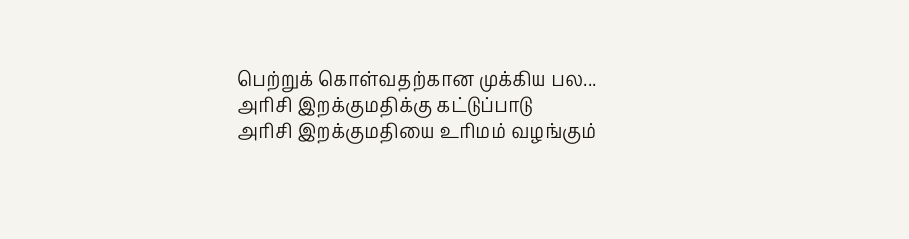பெற்றுக் கொள்வதற்கான முக்கிய பல...
அரிசி இறக்குமதிக்கு கட்டுப்பாடு
அரிசி இறக்குமதியை உரிமம் வழங்கும்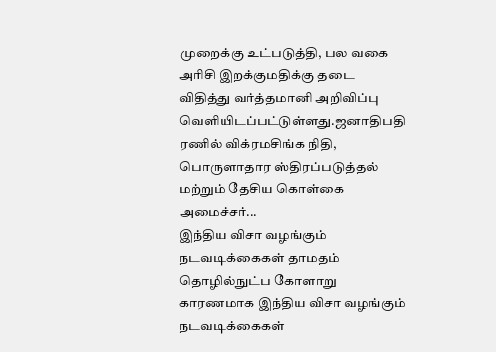முறைக்கு உட்படுத்தி, பல வகை அரிசி இறக்குமதிக்கு தடை விதித்து வர்த்தமானி அறிவிப்பு வெளியிடப்பட்டுள்ளது.ஜனாதிபதி ரணில் விக்ரமசிங்க நிதி, பொருளாதார ஸ்திரப்படுத்தல் மற்றும் தேசிய கொள்கை அமைச்சர்...
இந்திய விசா வழங்கும் நடவடிக்கைகள் தாமதம்
தொழில்நுட்ப கோளாறு காரணமாக இந்திய விசா வழங்கும் நடவடிக்கைகள்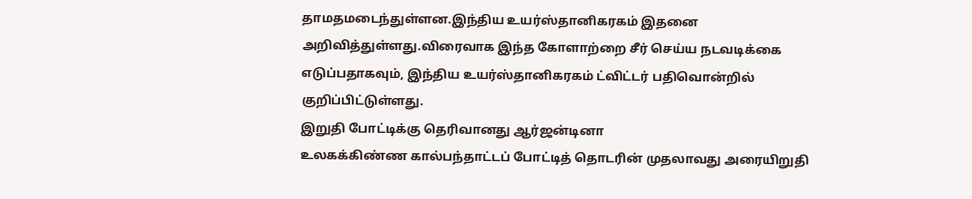தாமதமடைந்துள்ளன.இந்திய உயர்ஸ்தானிகரகம் இதனை அறிவித்துள்ளது.விரைவாக இந்த கோளாற்றை சீர் செய்ய நடவடிக்கை எடுப்பதாகவும், இந்திய உயர்ஸ்தானிகரகம் ட்விட்டர் பதிவொன்றில் குறிப்பிட்டுள்ளது.
இறுதி போட்டிக்கு தெரிவானது ஆர்ஜன்டினா
உலகக்கிண்ண கால்பந்தாட்டப் போட்டித் தொடரின் முதலாவது அரையிறுதி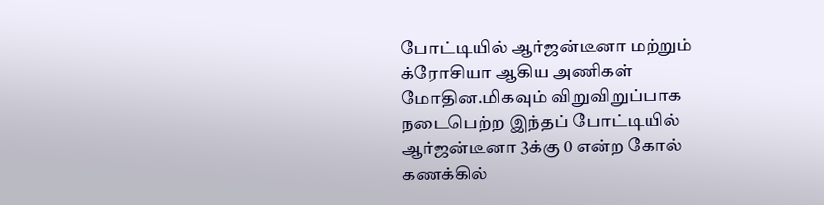போட்டியில் ஆர்ஜன்டீனா மற்றும் க்ரோசியா ஆகிய அணிகள் மோதின.மிகவும் விறுவிறுப்பாக நடைபெற்ற இந்தப் போட்டியில் ஆர்ஜன்டீனா 3க்கு 0 என்ற கோல் கணக்கில்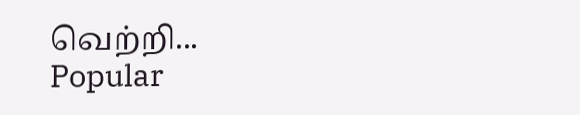வெற்றி...
Popular